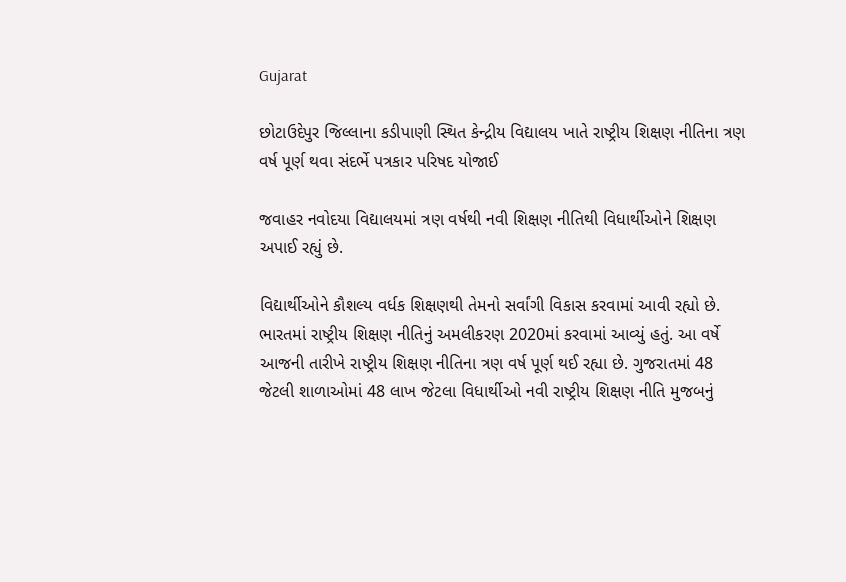Gujarat

છોટાઉદેપુર જિલ્લાના કડીપાણી સ્થિત કેન્દ્રીય વિદ્યાલય ખાતે રાષ્ટ્રીય શિક્ષણ નીતિના ત્રણ વર્ષ પૂર્ણ થવા સંદર્ભે પત્રકાર પરિષદ યોજાઈ

જવાહર નવોદયા વિદ્યાલયમાં ત્રણ વર્ષથી નવી શિક્ષણ નીતિથી વિધાર્થીઓને શિક્ષણ અપાઈ રહ્યું છે.

વિદ્યાર્થીઓને કૌશલ્ય વર્ધક શિક્ષણથી તેમનો સર્વાંગી વિકાસ કરવામાં આવી રહ્યો છે.
ભારતમાં રાષ્ટ્રીય શિક્ષણ નીતિનું અમલીકરણ 2020માં કરવામાં આવ્યું હતું. આ વર્ષે આજની તારીખે રાષ્ટ્રીય શિક્ષણ નીતિના ત્રણ વર્ષ પૂર્ણ થઈ રહ્યા છે. ગુજરાતમાં 48 જેટલી શાળાઓમાં 48 લાખ જેટલા વિધાર્થીઓ નવી રાષ્ટ્રીય શિક્ષણ નીતિ મુજબનું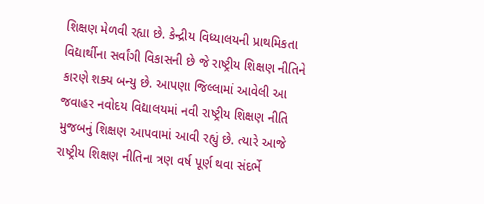શિક્ષણ મેળવી રહ્યા છે. કેન્દ્રીય વિધ્યાલયની પ્રાથમિકતા વિદ્યાર્થીના સર્વાંગી વિકાસની છે જે રાષ્ટ્રીય શિક્ષણ નીતિને કારણે શક્ય બન્યુ છે. આપણા જિલ્લામાં આવેલી આ જવાહર નવોદય વિદ્યાલયમાં નવી રાષ્ટ્રીય શિક્ષણ નીતિ મુજબનું શિક્ષણ આપવામાં આવી રહ્યું છે. ત્યારે આજે રાષ્ટ્રીય શિક્ષણ નીતિના ત્રણ વર્ષ પૂર્ણ થવા સંદર્ભે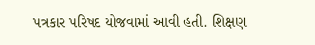પત્રકાર પરિષદ યોજવામાં આવી હતી. શિક્ષણ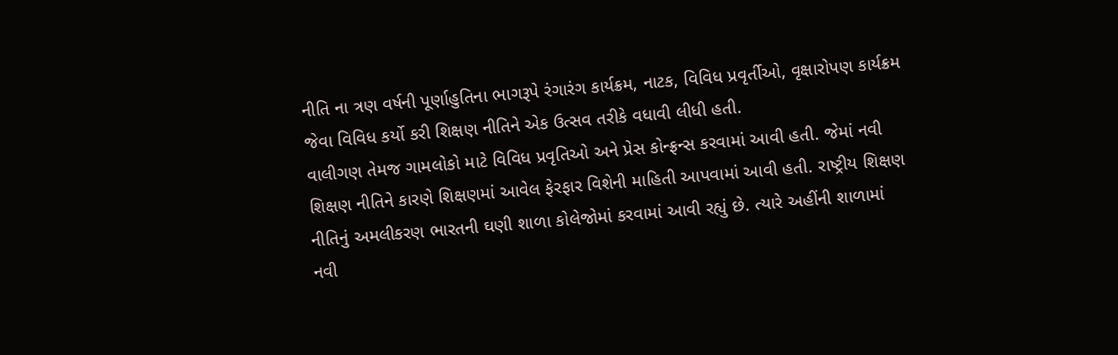નીતિ ના ત્રણ વર્ષની પૂર્ણાહુતિના ભાગરૂપે રંગારંગ કાર્યક્રમ, નાટક, વિવિધ પ્રવૃર્તીઓ, વૃક્ષારોપણ કાર્યક્રમ જેવા વિવિધ કર્યો કરી શિક્ષણ નીતિને એક ઉત્સવ તરીકે વધાવી લીધી હતી.
વાલીગણ તેમજ ગામલોકો માટે વિવિધ પ્રવૃતિઓ અને પ્રેસ કોન્ફ્રન્સ કરવામાં આવી હતી. જેમાં નવી શિક્ષણ નીતિને કારણે શિક્ષણમાં આવેલ ફેરફાર વિશેની માહિતી આપવામાં આવી હતી. રાષ્ટ્રીય શિક્ષણ નીતિનું અમલીકરણ ભારતની ઘણી શાળા કોલેજોમાં કરવામાં આવી રહ્યું છે. ત્યારે અહીંની શાળામાં નવી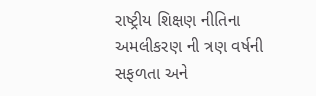રાષ્ટ્રીય શિક્ષણ નીતિના અમલીકરણ ની ત્રણ વર્ષની સફળતા અને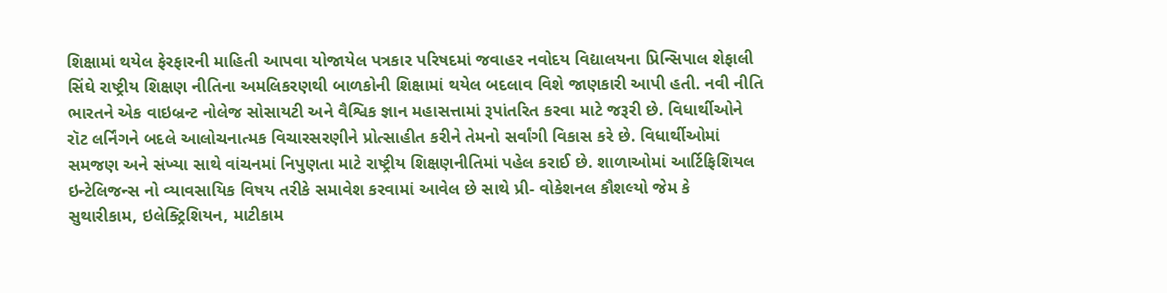શિક્ષામાં થયેલ ફેરફારની માહિતી આપવા યોજાયેલ પત્રકાર પરિષદમાં જવાહર નવોદય વિદ્યાલયના પ્રિન્સિપાલ શેફાલી સિંઘે રાષ્ટ્રીય શિક્ષણ નીતિના અમલિકરણથી બાળકોની શિક્ષામાં થયેલ બદલાવ વિશે જાણકારી આપી હતી. નવી નીતિ ભારતને એક વાઇબ્રન્ટ નોલેજ સોસાયટી અને વૈશ્વિક જ્ઞાન મહાસત્તામાં રૂપાંતરિત કરવા માટે જરૂરી છે. વિધાર્થીઓને રૉટ લર્નિંગને બદલે આલોચનાત્મક વિચારસરણીને પ્રોત્સાહીત કરીને તેમનો સર્વાંગી વિકાસ કરે છે. વિધાર્થીઓમાં સમજણ અને સંખ્યા સાથે વાંચનમાં નિપુણતા માટે રાષ્ટ્રીય શિક્ષણનીતિમાં પહેલ કરાઈ છે. શાળાઓમાં આર્ટિફિશિયલ ઇન્ટેલિજન્સ નો વ્યાવસાયિક વિષય તરીકે સમાવેશ કરવામાં આવેલ છે સાથે પ્રી- વોકેશનલ કૌશલ્યો જેમ કે સુથારીકામ, ઇલેક્ટ્રિશિયન, માટીકામ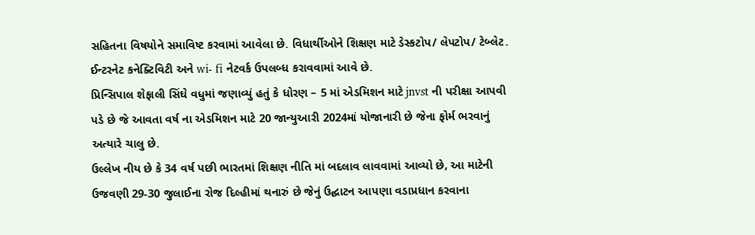સહિતના વિષયોને સમાવિષ્ટ કરવામાં આવેલા છે. વિધાર્થીઓને શિક્ષણ માટે ડેસ્કટોપ/ લેપટોપ/ ટેબ્લેટ. ઈન્ટરનેટ કનેક્ટિવિટી અને wi- fi નેટવર્ક ઉપલબ્ધ કરાવવામાં આવે છે.
પ્રિન્સિપાલ શેફાલી સિંઘે વધુમાં જણાવ્યું હતું કે ધોરણ – 5 માં એડમિશન માટે jnvst ની પરીક્ષા આપવી પડે છે જે આવતા વર્ષ ના એડમિશન માટે 20 જાન્યુઆરી 2024માં યોજાનારી છે જેના ફોર્મ ભરવાનું અત્યારે ચાલુ છે.
ઉલ્લેખ નીય છે કે 34 વર્ષ પછી ભારતમાં શિક્ષણ નીતિ માં બદલાવ લાવવામાં આવ્યો છે, આ માટેની ઉજવણી 29-30 જુલાઈના રોજ દિલ્હીમાં થનારું છે જેનું ઉદ્ઘાટન આપણા વડાપ્રધાન કરવાના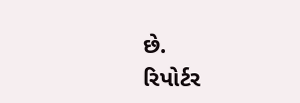છે.
રિપોર્ટર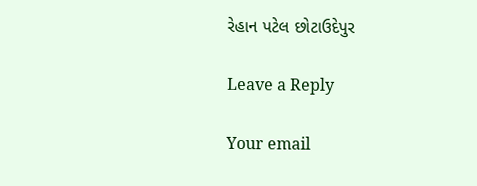રેહાન પટેલ છોટાઉદેપુર

Leave a Reply

Your email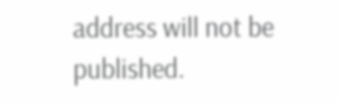address will not be published.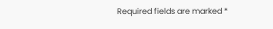Required fields are marked *